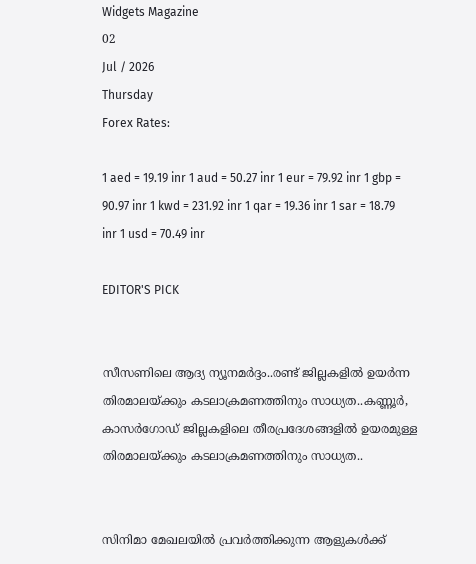Widgets Magazine
02
Jul / 2026
Thursday
Forex Rates:

1 aed = 19.19 inr 1 aud = 50.27 inr 1 eur = 79.92 inr 1 gbp = 90.97 inr 1 kwd = 231.92 inr 1 qar = 19.36 inr 1 sar = 18.79 inr 1 usd = 70.49 inr

EDITOR'S PICK


സീസണിലെ ആദ്യ ന്യൂനമർദ്ദം..രണ്ട് ജില്ലകളിൽ ഉയർന്ന തിരമാലയ്‌ക്കും കടലാക്രമണത്തിനും സാധ്യത..കണ്ണൂർ, കാസർഗോഡ് ജില്ലകളിലെ തീരപ്രദേശങ്ങളിൽ ഉയരമുള്ള തിരമാലയ്‌ക്കും കടലാക്രമണത്തിനും സാധ്യത..


സിനിമാ മേഖലയിൽ പ്രവർത്തിക്കുന്ന ആളുകൾക്ക്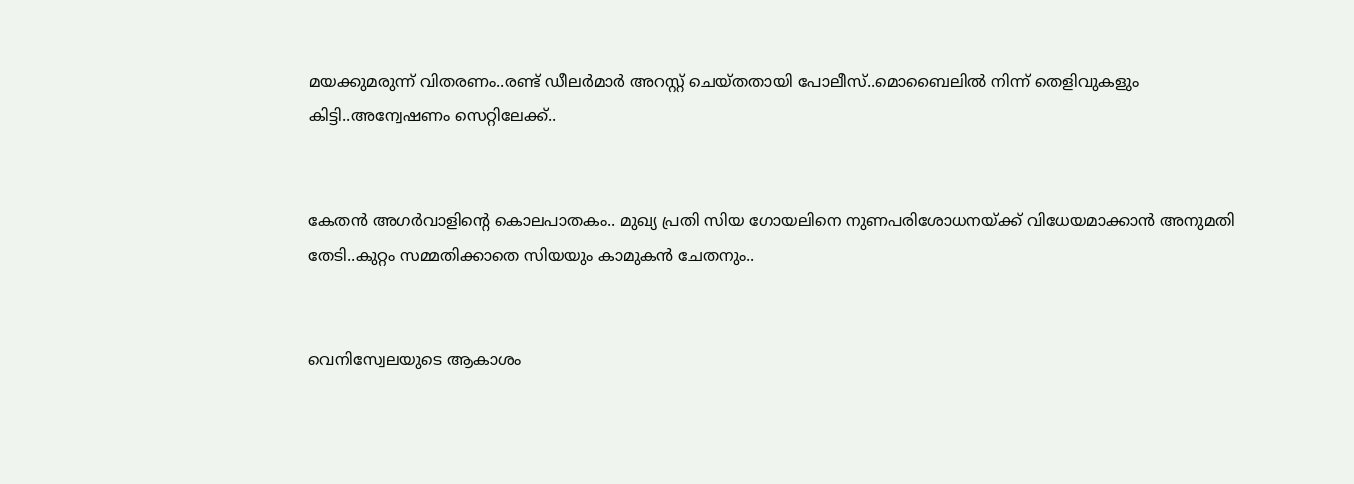മയക്കുമരുന്ന് വിതരണം..രണ്ട് ഡീലർമാർ അറസ്റ്റ് ചെയ്തതായി പോലീസ്..മൊബൈലിൽ നിന്ന് തെളിവുകളും കിട്ടി..അന്വേഷണം സെറ്റിലേക്ക്..


കേതൻ അഗർവാളിന്റെ കൊലപാതകം.. മുഖ്യ പ്രതി സിയ ഗോയലിനെ നുണപരിശോധനയ്ക്ക് വിധേയമാക്കാൻ അനുമതി തേടി..കുറ്റം സമ്മതിക്കാതെ സിയയും കാമുകൻ ചേതനും..


വെനിസ്വേലയുടെ ആകാശം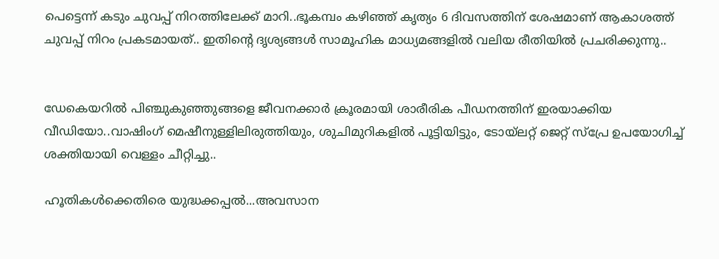പെട്ടെന്ന് കടും ചുവപ്പ് നിറത്തിലേക്ക് മാറി..ഭൂകമ്പം കഴിഞ്ഞ് കൃത്യം 6 ദിവസത്തിന് ശേഷമാണ് ആകാശത്ത് ചുവപ്പ് നിറം പ്രകടമായത്.. ഇതിന്റെ ദൃശ്യങ്ങൾ സാമൂഹിക മാധ്യമങ്ങളിൽ വലിയ രീതിയിൽ പ്രചരിക്കുന്നു..


ഡേകെയറില്‍ പിഞ്ചുകുഞ്ഞുങ്ങളെ ജീവനക്കാര്‍ ക്രൂരമായി ശാരീരിക പീഡനത്തിന് ഇരയാക്കിയ വീഡിയോ..വാഷിംഗ് മെഷീനുള്ളിലിരുത്തിയും, ശുചിമുറികളില്‍ പൂട്ടിയിട്ടും, ടോയ്ലറ്റ് ജെറ്റ് സ്പ്രേ ഉപയോഗിച്ച് ശക്തിയായി വെള്ളം ചീറ്റിച്ചു..

ഹൂതികൾക്കെതിരെ യുദ്ധക്കപ്പൽ...അവസാന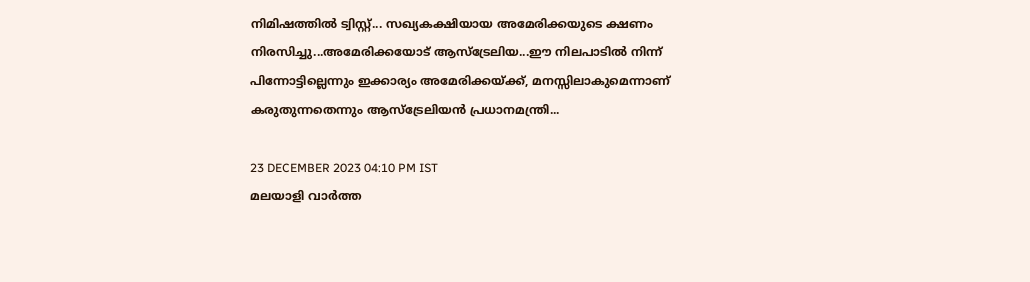നിമിഷത്തിൽ ട്വിസ്റ്റ്... സഖ്യകക്ഷിയായ അമേരിക്കയുടെ ക്ഷണം നിരസിച്ചു...അമേരിക്കയോട് ആസ്‌ട്രേലിയ...ഈ നിലപാടിൽ നിന്ന് പിന്നോട്ടില്ലെന്നും ഇക്കാര്യം അമേരിക്കയ്ക്ക്, മനസ്സിലാകുമെന്നാണ് കരുതുന്നതെന്നും ആസ്‌ട്രേലിയൻ പ്രധാനമന്ത്രി...

23 DECEMBER 2023 04:10 PM IST
മലയാളി വാര്‍ത്ത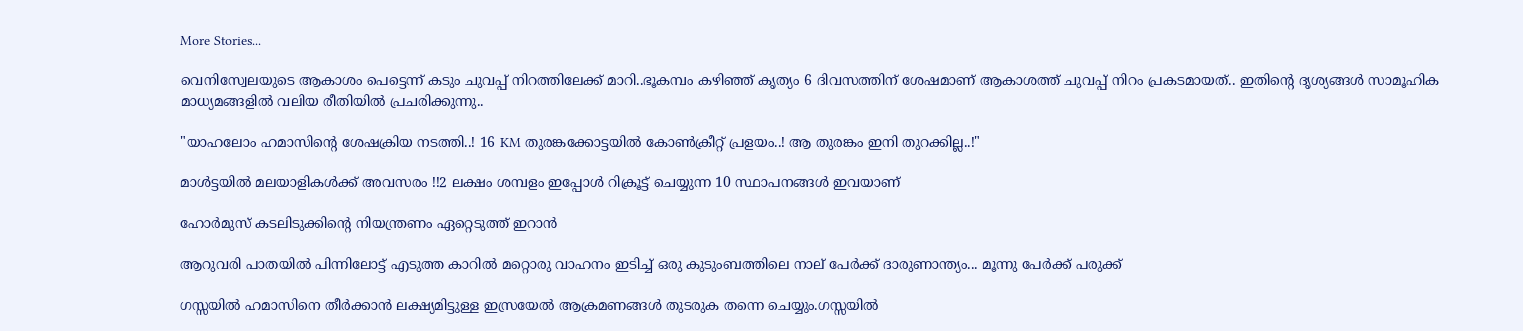More Stories...

വെനിസ്വേലയുടെ ആകാശം പെട്ടെന്ന് കടും ചുവപ്പ് നിറത്തിലേക്ക് മാറി..ഭൂകമ്പം കഴിഞ്ഞ് കൃത്യം 6 ദിവസത്തിന് ശേഷമാണ് ആകാശത്ത് ചുവപ്പ് നിറം പ്രകടമായത്.. ഇതിന്റെ ദൃശ്യങ്ങൾ സാമൂഹിക മാധ്യമങ്ങളിൽ വലിയ രീതിയിൽ പ്രചരിക്കുന്നു..

"യാഹലോം ഹമാസിന്റെ ശേഷക്രിയ നടത്തി..! 16 KM തുരങ്കക്കോട്ടയിൽ കോൺക്രീറ്റ് പ്രളയം..! ആ തുരങ്കം ഇനി തുറക്കില്ല..!"

മാൾട്ടയിൽ മലയാളികൾക്ക് അവസരം !!2 ലക്ഷം ശമ്പളം ഇപ്പോൾ റിക്രൂട്ട് ചെയ്യുന്ന 10 സ്ഥാപനങ്ങൾ ഇവയാണ്

ഹോര്‍മുസ് കടലിടുക്കിന്റെ നിയന്ത്രണം ഏറ്റെടുത്ത് ഇറാന്‍

ആറുവരി പാതയില്‍ പിന്നിലോട്ട് എടുത്ത കാറില്‍ മറ്റൊരു വാഹനം ഇടിച്ച് ഒരു കുടുംബത്തിലെ നാല് പേര്‍ക്ക് ദാരുണാന്ത്യം... മൂന്നു പേർക്ക് പരുക്ക്

ഗസ്സയിൽ ഹമാസിനെ തീർക്കാൻ ലക്ഷ്യമിട്ടുള്ള ഇസ്രയേൽ ആക്രമണങ്ങൾ തുടരുക തന്നെ ചെയ്യും.ഗസ്സയിൽ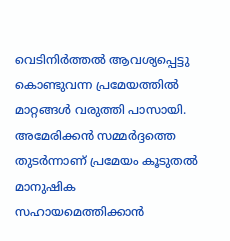വെടിനിർത്തൽ ആവശ്യപ്പെട്ടു കൊണ്ടുവന്ന പ്രമേയത്തിൽ മാറ്റങ്ങൾ വരുത്തി പാസായി. അമേരിക്കൻ സമ്മർദ്ദത്തെ തുടർന്നാണ് പ്രമേയം കൂടുതൽ മാനുഷിക സഹായമെത്തിക്കാൻ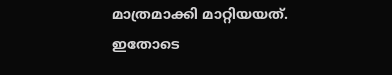മാത്രമാക്കി മാറ്റിയയത്. ഇതോടെ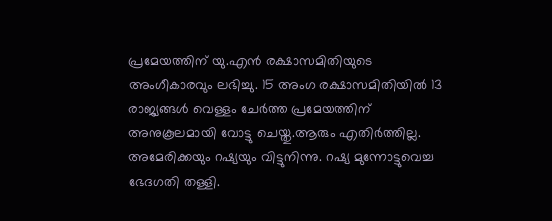പ്രമേയത്തിന് യു.എൻ രക്ഷാസമിതിയുടെ അംഗീകാരവും ലഭിച്ചു. 15 അംഗ രക്ഷാസമിതിയിൽ 13 രാജ്യങ്ങൾ വെള്ളം ചേർത്ത പ്രമേയത്തിന് അനുകൂലമായി വോട്ടു ചെയ്തു.ആരും എതിർത്തില്ല. അമേരിക്കയും റഷ്യയും വിട്ടുനിന്നു. റഷ്യ മുന്നോട്ടുവെച്ച ഭേദഗതി തള്ളി.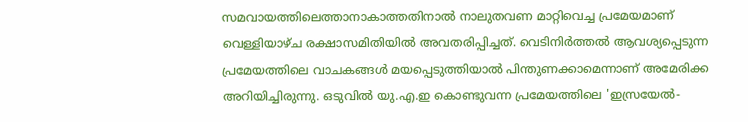സമവായത്തിലെത്താനാകാത്തതിനാൽ നാലുതവണ മാറ്റിവെച്ച പ്രമേയമാണ് വെള്ളിയാഴ്ച രക്ഷാസമിതിയിൽ അവതരിപ്പിച്ചത്. വെടിനിർത്തൽ ആവശ്യപ്പെടുന്ന പ്രമേയത്തിലെ വാചകങ്ങൾ മയപ്പെടുത്തിയാൽ പിന്തുണക്കാമെന്നാണ് അമേരിക്ക അറിയിച്ചിരുന്നു. ഒടുവിൽ യു.എ.ഇ കൊണ്ടുവന്ന പ്രമേയത്തിലെ 'ഇസ്രയേൽ-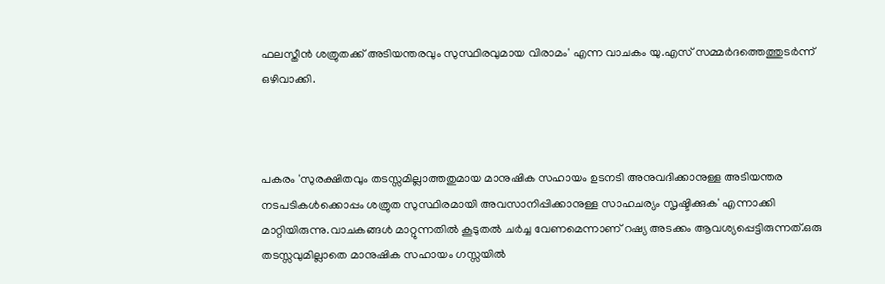ഫലസ്തീൻ ശത്രുതക്ക് അടിയന്തരവും സുസ്ഥിരവുമായ വിരാമം' എന്ന വാചകം യു.എസ് സമ്മർദത്തെത്തുടർന്ന് ഒഴിവാക്കി.



പകരം 'സുരക്ഷിതവും തടസ്സമില്ലാത്തതുമായ മാനുഷിക സഹായം ഉടനടി അനുവദിക്കാനുള്ള അടിയന്തര നടപടികൾക്കൊപ്പം ശത്രുത സുസ്ഥിരമായി അവസാനിപ്പിക്കാനുള്ള സാഹചര്യം സൃഷ്ടിക്കുക' എന്നാക്കി മാറ്റിയിരുന്നു.വാചകങ്ങൾ മാറ്റുന്നതിൽ കൂടുതൽ ചർച്ച വേണമെന്നാണ് റഷ്യ അടക്കം ആവശ്യപ്പെട്ടിരുന്നത്.ഒരു തടസ്സവുമില്ലാതെ മാനുഷിക സഹായം ഗസ്സയിൽ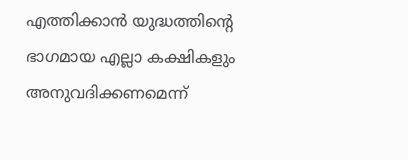എത്തിക്കാൻ യുദ്ധത്തിന്റെ ഭാഗമായ എല്ലാ കക്ഷികളും അനുവദിക്കണമെന്ന്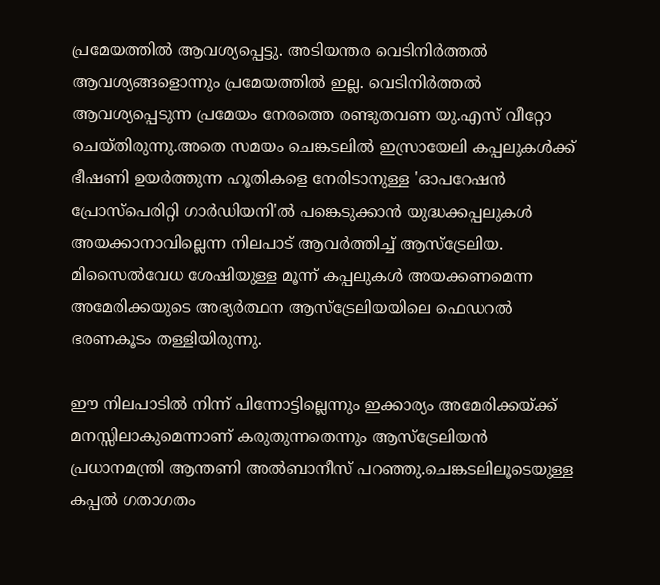പ്രമേയത്തിൽ ആവശ്യപ്പെട്ടു. അടിയന്തര വെടിനിർത്തൽ ആവശ്യങ്ങളൊന്നും പ്രമേയത്തിൽ ഇല്ല. വെടിനിർത്തൽ ആവശ്യപ്പെടുന്ന പ്രമേയം നേരത്തെ രണ്ടുതവണ യു.എസ് വീറ്റോ ചെയ്തിരുന്നു.അതെ സമയം ചെങ്കടലിൽ ഇസ്രായേലി കപ്പലുകൾക്ക് ഭീഷണി ഉയർത്തുന്ന ഹൂതികളെ നേരിടാനുള്ള 'ഓപറേഷൻ പ്രോസ്‌പെരിറ്റി ഗാർഡിയനി'ൽ പങ്കെടുക്കാൻ യുദ്ധക്കപ്പലുകൾ അയക്കാനാവില്ലെന്ന നിലപാട് ആവർത്തിച്ച് ആസ്‌ട്രേലിയ. മിസൈൽവേധ ശേഷിയുള്ള മൂന്ന് കപ്പലുകൾ അയക്കണമെന്ന അമേരിക്കയുടെ അഭ്യർത്ഥന ആസ്‌ട്രേലിയയിലെ ഫെഡറൽ ഭരണകൂടം തള്ളിയിരുന്നു.

ഈ നിലപാടിൽ നിന്ന് പിന്നോട്ടില്ലെന്നും ഇക്കാര്യം അമേരിക്കയ്ക്ക് മനസ്സിലാകുമെന്നാണ് കരുതുന്നതെന്നും ആസ്‌ട്രേലിയൻ പ്രധാനമന്ത്രി ആന്തണി അൽബാനീസ് പറഞ്ഞു.ചെങ്കടലിലൂടെയുള്ള കപ്പൽ ഗതാഗതം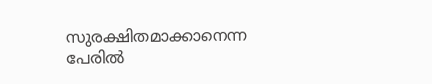സുരക്ഷിതമാക്കാനെന്ന പേരിൽ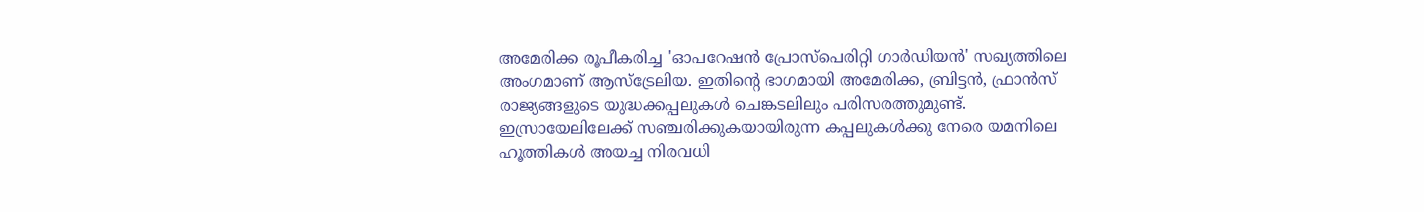അമേരിക്ക രൂപീകരിച്ച 'ഓപറേഷൻ പ്രോസ്‌പെരിറ്റി ഗാർഡിയൻ' സഖ്യത്തിലെ അംഗമാണ് ആസ്‌ട്രേലിയ. ഇതിന്റെ ഭാഗമായി അമേരിക്ക, ബ്രിട്ടൻ, ഫ്രാൻസ് രാജ്യങ്ങളുടെ യുദ്ധക്കപ്പലുകൾ ചെങ്കടലിലും പരിസരത്തുമുണ്ട്. ഇസ്രായേലിലേക്ക് സഞ്ചരിക്കുകയായിരുന്ന കപ്പലുകൾക്കു നേരെ യമനിലെ ഹൂത്തികൾ അയച്ച നിരവധി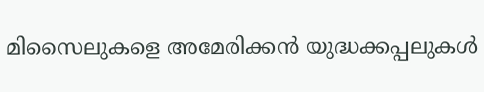മിസൈലുകളെ അമേരിക്കൻ യുദ്ധക്കപ്പലുകൾ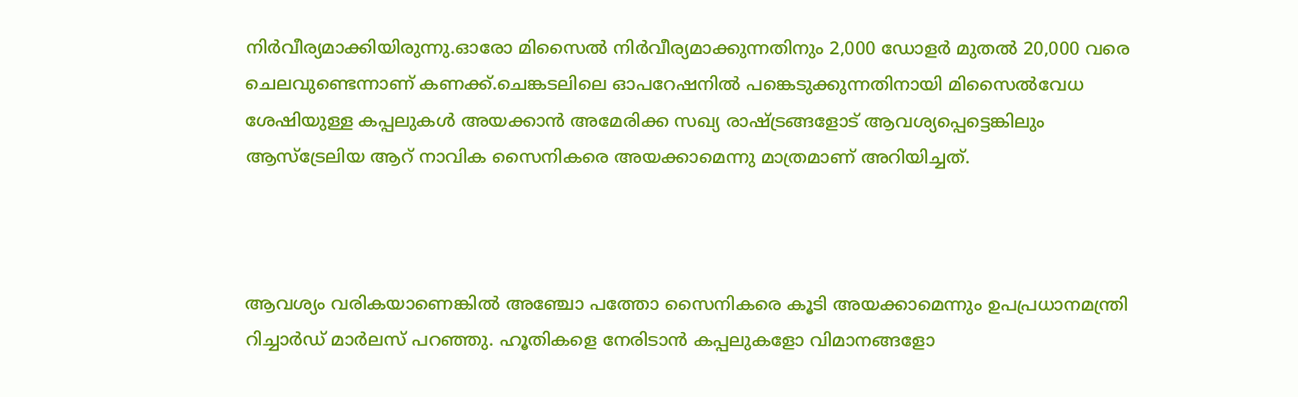നിർവീര്യമാക്കിയിരുന്നു.ഓരോ മിസൈൽ നിർവീര്യമാക്കുന്നതിനും 2,000 ഡോളർ മുതൽ 20,000 വരെ ചെലവുണ്ടെന്നാണ് കണക്ക്.ചെങ്കടലിലെ ഓപറേഷനിൽ പങ്കെടുക്കുന്നതിനായി മിസൈൽവേധ ശേഷിയുള്ള കപ്പലുകൾ അയക്കാൻ അമേരിക്ക സഖ്യ രാഷ്ട്രങ്ങളോട് ആവശ്യപ്പെട്ടെങ്കിലും ആസ്‌ട്രേലിയ ആറ് നാവിക സൈനികരെ അയക്കാമെന്നു മാത്രമാണ് അറിയിച്ചത്.



ആവശ്യം വരികയാണെങ്കിൽ അഞ്ചോ പത്തോ സൈനികരെ കൂടി അയക്കാമെന്നും ഉപപ്രധാനമന്ത്രി റിച്ചാർഡ് മാർലസ് പറഞ്ഞു. ഹൂതികളെ നേരിടാൻ കപ്പലുകളോ വിമാനങ്ങളോ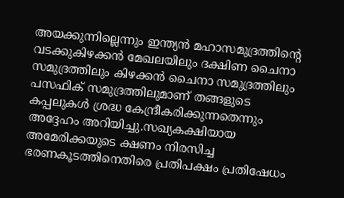അയക്കുന്നില്ലെന്നും ഇന്ത്യൻ മഹാസമുദ്രത്തിന്റെ വടക്കുകിഴക്കൻ മേഖലയിലും ദക്ഷിണ ചൈനാ സമുദ്രത്തിലും കിഴക്കൻ ചൈനാ സമുദ്രത്തിലും പസഫിക് സമുദ്രത്തിലുമാണ് തങ്ങളുടെ കപ്പലുകൾ ശ്രദ്ധ കേന്ദ്രീകരിക്കുന്നതെന്നും അദ്ദേഹം അറിയിച്ചു.സഖ്യകക്ഷിയായ അമേരിക്കയുടെ ക്ഷണം നിരസിച്ച ഭരണകൂടത്തിനെതിരെ പ്രതിപക്ഷം പ്രതിഷേധം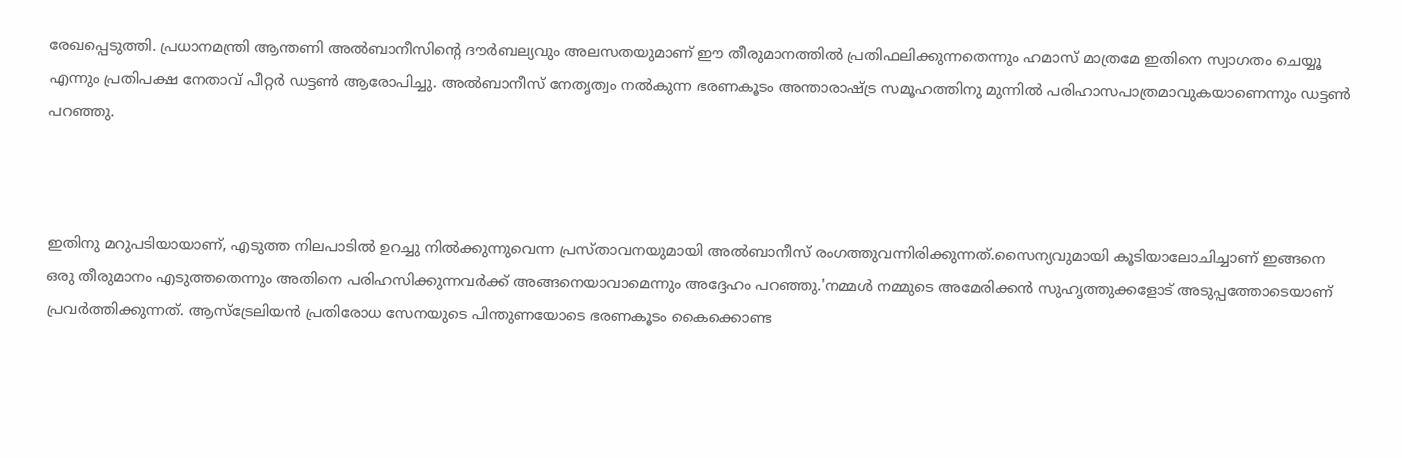രേഖപ്പെടുത്തി. പ്രധാനമന്ത്രി ആന്തണി അൽബാനീസിന്റെ ദൗർബല്യവും അലസതയുമാണ് ഈ തീരുമാനത്തിൽ പ്രതിഫലിക്കുന്നതെന്നും ഹമാസ് മാത്രമേ ഇതിനെ സ്വാഗതം ചെയ്യൂ എന്നും പ്രതിപക്ഷ നേതാവ് പീറ്റർ ഡട്ടൺ ആരോപിച്ചു. അൽബാനീസ് നേതൃത്വം നൽകുന്ന ഭരണകൂടം അന്താരാഷ്ട്ര സമൂഹത്തിനു മുന്നിൽ പരിഹാസപാത്രമാവുകയാണെന്നും ഡട്ടൺ പറഞ്ഞു.



ഇതിനു മറുപടിയായാണ്, എടുത്ത നിലപാടിൽ ഉറച്ചു നിൽക്കുന്നുവെന്ന പ്രസ്താവനയുമായി അൽബാനീസ് രംഗത്തുവന്നിരിക്കുന്നത്.സൈന്യവുമായി കൂടിയാലോചിച്ചാണ് ഇങ്ങനെ ഒരു തീരുമാനം എടുത്തതെന്നും അതിനെ പരിഹസിക്കുന്നവർക്ക് അങ്ങനെയാവാമെന്നും അദ്ദേഹം പറഞ്ഞു.'നമ്മൾ നമ്മുടെ അമേരിക്കൻ സുഹൃത്തുക്കളോട് അടുപ്പത്തോടെയാണ് പ്രവർത്തിക്കുന്നത്. ആസ്‌ട്രേലിയൻ പ്രതിരോധ സേനയുടെ പിന്തുണയോടെ ഭരണകൂടം കൈക്കൊണ്ട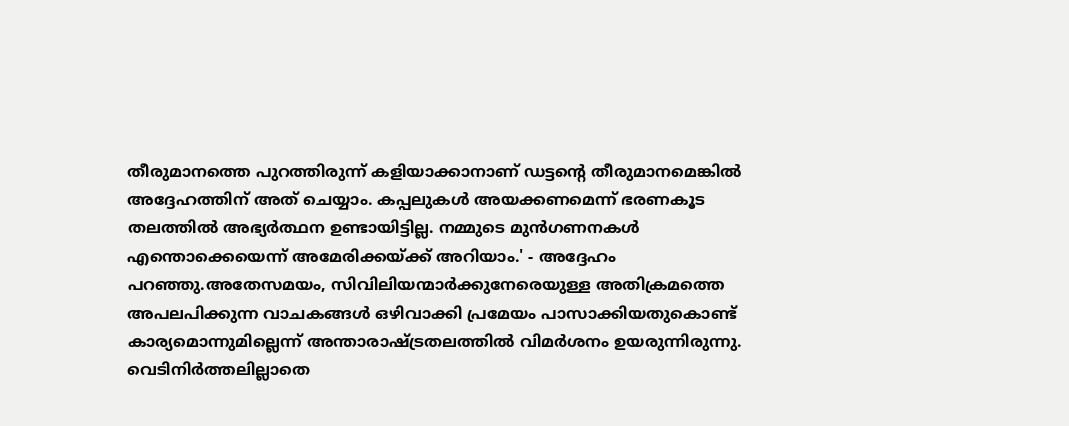തീരുമാനത്തെ പുറത്തിരുന്ന് കളിയാക്കാനാണ് ഡട്ടന്റെ തീരുമാനമെങ്കിൽ അദ്ദേഹത്തിന് അത് ചെയ്യാം. കപ്പലുകൾ അയക്കണമെന്ന് ഭരണകൂട തലത്തിൽ അഭ്യർത്ഥന ഉണ്ടായിട്ടില്ല. നമ്മുടെ മുൻഗണനകൾ എന്തൊക്കെയെന്ന് അമേരിക്കയ്ക്ക് അറിയാം.' - അദ്ദേഹം പറഞ്ഞു.അതേസമയം, സിവിലിയന്മാർക്കുനേരെയുള്ള അതിക്രമത്തെ അപലപിക്കുന്ന വാചകങ്ങൾ ഒഴിവാക്കി പ്രമേയം പാസാക്കിയതുകൊണ്ട് കാര്യമൊന്നുമില്ലെന്ന് അന്താരാഷ്ട്രതലത്തിൽ വിമർശനം ഉയരുന്നിരുന്നു. വെടിനിർത്തലില്ലാതെ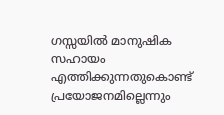ഗസ്സയിൽ മാനുഷിക സഹായം എത്തിക്കുന്നതുകൊണ്ട് പ്രയോജനമില്ലെന്നും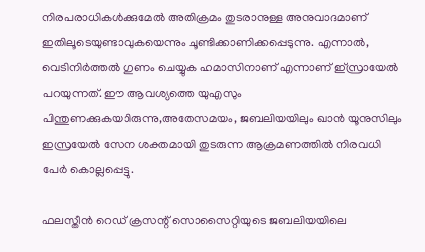നിരപരാധികൾക്കുമേൽ അതിക്രമം തുടരാനുള്ള അനുവാദമാണ് ഇതിലൂടെയുണ്ടാവുകയെന്നും ചൂണ്ടിക്കാണിക്കപ്പെടുന്നു. എന്നാൽ, വെടിനിർത്തൽ ഗുണം ചെയ്യുക ഹമാസിനാണ് എന്നാണ് ഇ്സ്രായേൽ പറയുന്നത്. ഈ ആവശ്യത്തെ യുഎസും പിന്തുണക്കുകയാിരുന്നു,അതേസമയം, ജബലിയയിലും ഖാൻ യൂനുസിലും ഇസ്രയേൽ സേന ശക്തമായി തുടരുന്ന ആക്രമണത്തിൽ നിരവധി പേർ കൊല്ലപ്പെട്ടു.

ഫലസ്തീൻ റെഡ് ക്രസന്റ് സൊസൈറ്റിയുടെ ജബലിയയിലെ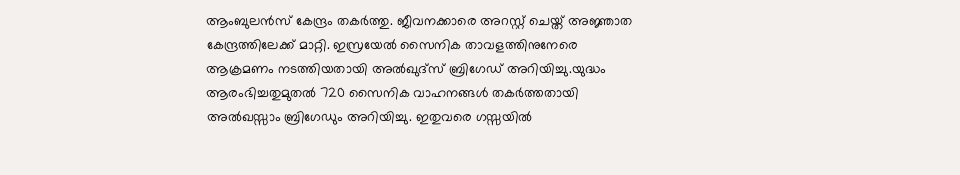ആംബുലൻസ് കേന്ദ്രം തകർത്തു. ജീവനക്കാരെ അറസ്റ്റ് ചെയ്ത് അജ്ഞാത കേന്ദ്രത്തിലേക്ക് മാറ്റി. ഇസ്രയേൽ സൈനിക താവളത്തിനുനേരെ ആക്രമണം നടത്തിയതായി അൽഖുദ്‌സ് ബ്രിഗേഡ് അറിയിച്ചു.യുദ്ധം ആരംഭിച്ചതുമുതൽ 720 സൈനിക വാഹനങ്ങൾ തകർത്തതായി അൽഖസ്സാം ബ്രിഗേഡും അറിയിച്ചു. ഇതുവരെ ഗസ്സയിൽ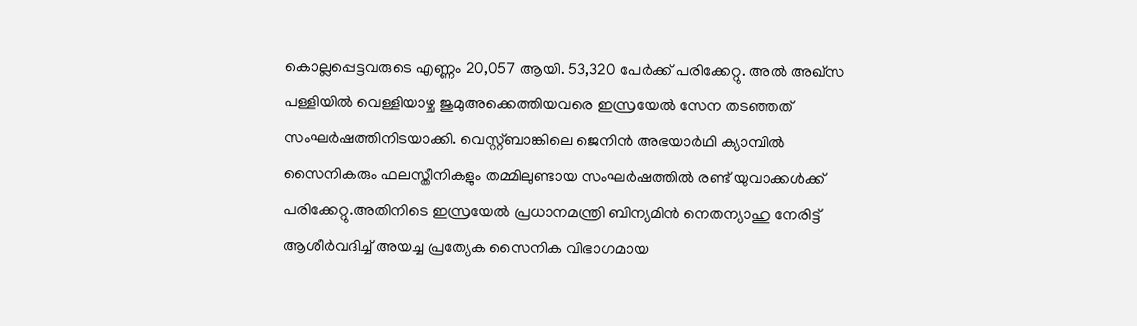കൊല്ലപ്പെട്ടവരുടെ എണ്ണം 20,057 ആയി. 53,320 പേർക്ക് പരിക്കേറ്റു. അൽ അഖ്‌സ പള്ളിയിൽ വെള്ളിയാഴ്ച ജുമുഅക്കെത്തിയവരെ ഇസ്രയേൽ സേന തടഞ്ഞത് സംഘർഷത്തിനിടയാക്കി. വെസ്റ്റ്ബാങ്കിലെ ജെനിൻ അഭയാർഥി ക്യാമ്പിൽ സൈനികരും ഫലസ്തീനികളും തമ്മിലുണ്ടായ സംഘർഷത്തിൽ രണ്ട് യുവാക്കൾക്ക് പരിക്കേറ്റു.അതിനിടെ ഇസ്രയേൽ പ്രധാനമന്ത്രി ബിന്യമിൻ നെതന്യാഹു നേരിട്ട് ആശീർവദിച്ച് അയച്ച പ്രത്യേക സൈനിക വിഭാഗമായ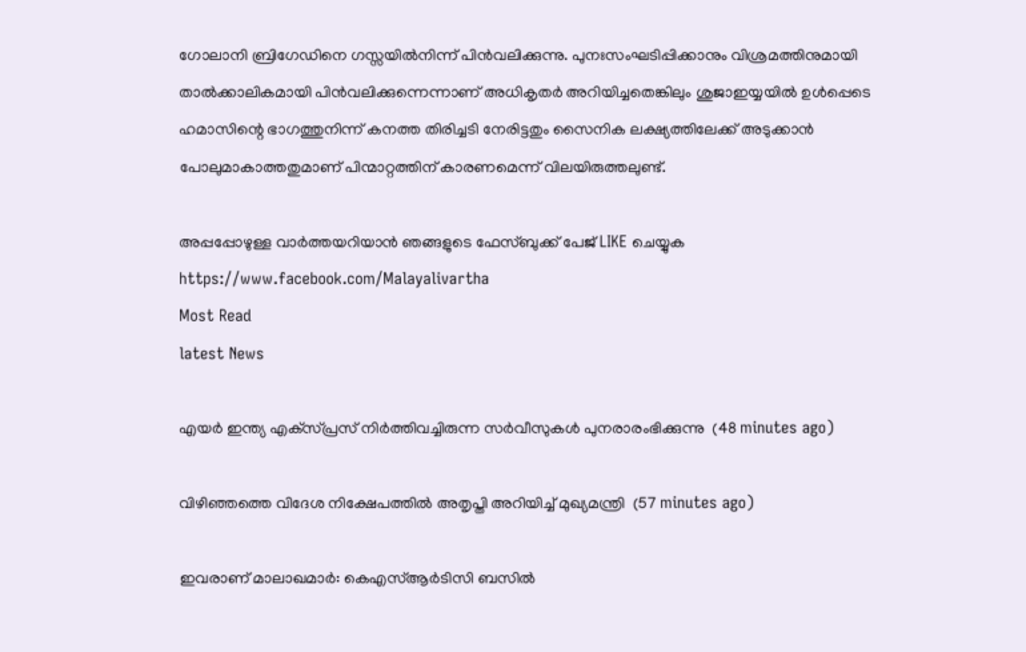ഗോലാനി ബ്രിഗേഡിനെ ഗസ്സയിൽനിന്ന് പിൻവലിക്കുന്നു. പുനഃസംഘടിപ്പിക്കാനും വിശ്രമത്തിനുമായി താൽക്കാലികമായി പിൻവലിക്കുന്നെന്നാണ് അധികൃതർ അറിയിച്ചതെങ്കിലും ശുജാഇയ്യയിൽ ഉൾപ്പെടെ ഹമാസിന്റെ ഭാഗത്തുനിന്ന് കനത്ത തിരിച്ചടി നേരിട്ടതും സൈനിക ലക്ഷ്യത്തിലേക്ക് അടുക്കാൻ പോലുമാകാത്തതുമാണ് പിന്മാറ്റത്തിന് കാരണമെന്ന് വിലയിരുത്തലുണ്ട്.

അപ്പപ്പോഴുള്ള വാര്‍ത്തയറിയാന്‍ ഞങ്ങളുടെ ഫേസ്‌ബുക്ക്‌ പേജ് LIKE ചെയ്യുക
https://www.facebook.com/Malayalivartha
Most Read
latest News

എയര്‍ ഇന്ത്യ എക്‌സ്പ്രസ് നിര്‍ത്തിവച്ചിരുന്ന സര്‍വീസുകള്‍ പുനരാരംഭിക്കുന്നു  (48 minutes ago)

വിഴിഞ്ഞത്തെ വിദേശ നിക്ഷേപത്തില്‍ അതൃപ്തി അറിയിച്ച് മുഖ്യമന്ത്രി  (57 minutes ago)

ഇവരാണ് മാലാഖമാര്‍: കെഎസ്ആര്‍ടിസി ബസില്‍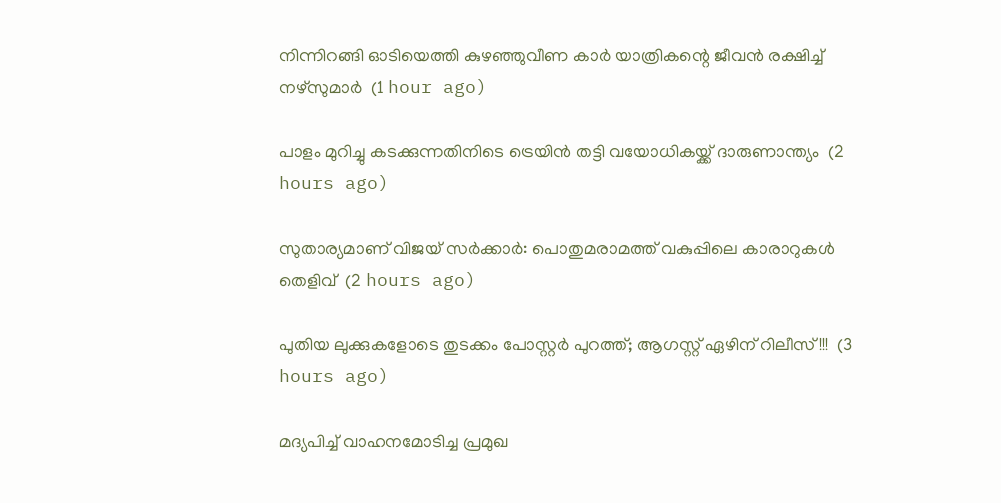നിന്നിറങ്ങി ഓടിയെത്തി കുഴഞ്ഞുവീണ കാര്‍ യാത്രികന്റെ ജീവന്‍ രക്ഷിച്ച് നഴ്‌സുമാര്‍  (1 hour ago)

പാളം മുറിച്ചു കടക്കുന്നതിനിടെ ട്രെയിന്‍ തട്ടി വയോധികയ്ക്ക് ദാരുണാന്ത്യം  (2 hours ago)

സുതാര്യമാണ് വിജയ് സര്‍ക്കാര്‍: പൊതുമരാമത്ത് വകുപ്പിലെ കാരാറുകള്‍ തെളിവ്  (2 hours ago)

പുതിയ ലുക്കുകളോടെ തുടക്കം പോസ്റ്റർ പുറത്ത്; ആഗസ്റ്റ് ഏഴിന് റിലീസ്!!!  (3 hours ago)

മദ്യപിച്ച് വാഹനമോടിച്ച പ്രമുഖ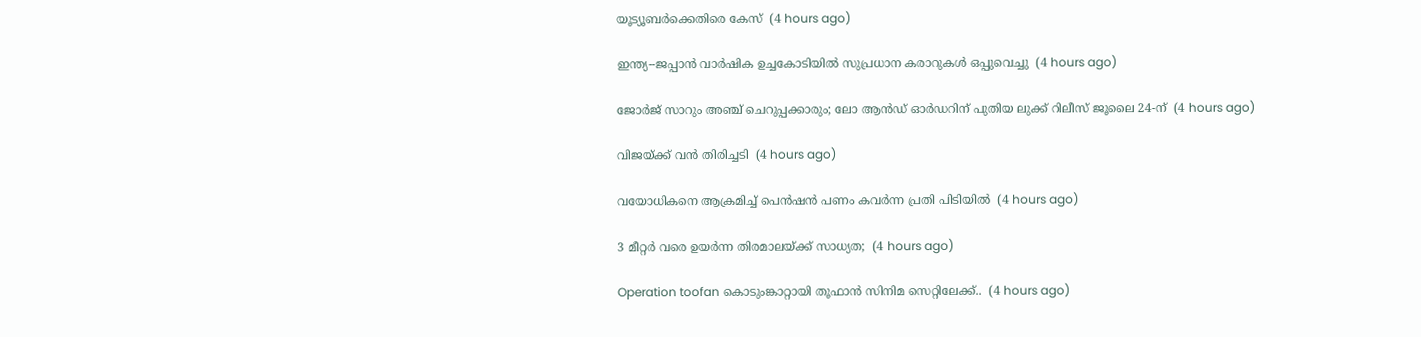യൂട്യൂബര്‍ക്കെതിരെ കേസ്  (4 hours ago)

ഇന്ത്യ--ജപ്പാന്‍ വാര്‍ഷിക ഉച്ചകോടിയില്‍ സുപ്രധാന കരാറുകള്‍ ഒപ്പുവെച്ചു  (4 hours ago)

ജോർജ് സാറും അഞ്ച് ചെറുപ്പക്കാരും; ലോ ആൻഡ് ഓർഡറിന് പുതിയ ലുക്ക് റിലീസ് ജൂലൈ 24-ന്  (4 hours ago)

വിജയ്‍ക്ക് വൻ തിരിച്ചടി  (4 hours ago)

വയോധികനെ ആക്രമിച്ച് പെന്‍ഷന്‍ പണം കവര്‍ന്ന പ്രതി പിടിയില്‍  (4 hours ago)

3 മീറ്റർ വരെ ഉയർന്ന തിരമാലയ്‌ക്ക് സാധ്യത;  (4 hours ago)

Operation toofan കൊടുംങ്കാറ്റായി തൂഫാന്‍ സിനിമ സെറ്റിലേക്ക്..  (4 hours ago)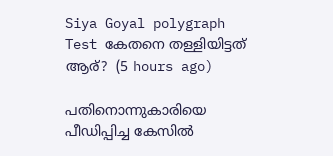Siya Goyal polygraph Test കേതനെ തള്ളിയിട്ടത് ആര്?  (5 hours ago)

പതിനൊന്നുകാരിയെ പീഡിപ്പിച്ച കേസില്‍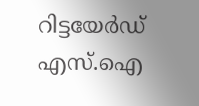റിട്ടയേര്‍ഡ് എസ്.ഐ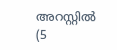അറസ്റ്റില്‍  (5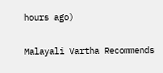hours ago)

Malayali Vartha Recommends